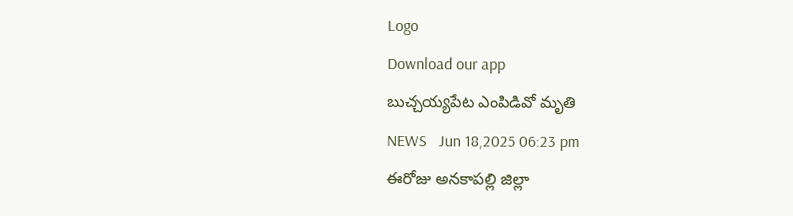Logo
Download our app
బుచ్చయ్యపేట ఎంపిడివో మృతి
NEWS   Jun 18,2025 06:23 pm
ఈరోజు అనకాపల్లి జిల్లా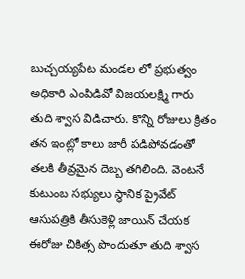బుచ్చయ్యపేట మండల లో ప్రభుత్వం అధికారి ఎంపిడివో విజయలక్ష్మి గారు తుది శ్వాస విడిచారు. కొన్ని రోజులు క్రితం తన ఇంట్లో కాలు జారీ పడిపోవడంతో తలకి తీవ్రమైన దెబ్బ తగిలింది. వెంటనే కుటుంబ సభ్యులు స్థానిక ప్రైవేట్ ఆసుపత్రికి తీసుకెళ్లి జాయిన్ చేయక ఈరోజు చికిత్స పొందుతూ తుది శ్వాస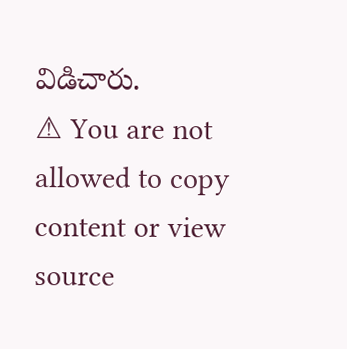విడిచారు.
⚠ You are not allowed to copy content or view source